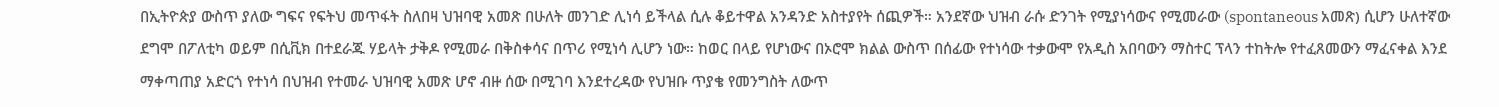በኢትዮጵያ ውስጥ ያለው ግፍና የፍትህ መጥፋት ስለበዛ ህዝባዊ አመጽ በሁለት መንገድ ሊነሳ ይችላል ሲሉ ቆይተዋል አንዳንድ አስተያየት ሰጪዎች። አንደኛው ህዝብ ራሱ ድንገት የሚያነሳውና የሚመራው (spontaneous አመጽ) ሲሆን ሁለተኛው ደግሞ በፖለቲካ ወይም በሲቪክ በተደራጁ ሃይላት ታቅዶ የሚመራ በቅስቀሳና በጥሪ የሚነሳ ሊሆን ነው። ከወር በላይ የሆነውና በኦሮሞ ክልል ውስጥ በሰፊው የተነሳው ተቃውሞ የአዲስ አበባውን ማስተር ፕላን ተከትሎ የተፈጸመውን ማፈናቀል እንደ ማቀጣጠያ አድርጎ የተነሳ በህዝብ የተመራ ህዝባዊ አመጽ ሆኖ ብዙ ሰው በሚገባ እንደተረዳው የህዝቡ ጥያቄ የመንግስት ለውጥ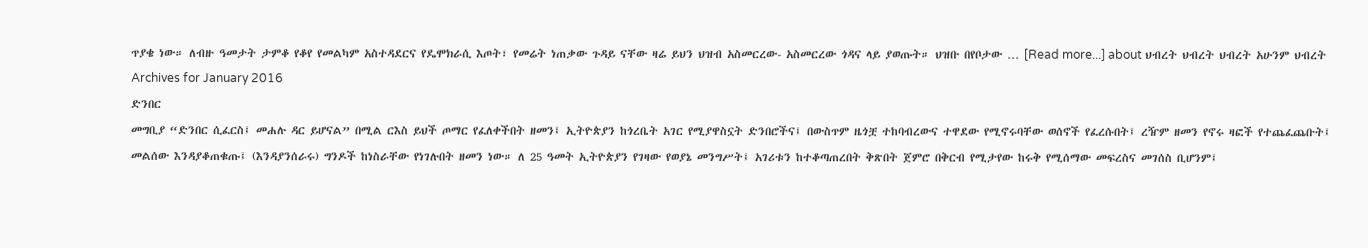ጥያቄ ነው። ለብዙ ዓመታት ታምቆ የቆየ የመልካም አስተዳደርና የዴሞክራሲ እጦት፣ የመሬት ነጠቃው ጉዳይ ናቸው ዛሬ ይህን ህዝብ አስመርረው- አስመርረው ጎዳና ላይ ያወጡት። ህዝቡ በየቦታው … [Read more...] about ህብረት ህብረት ህብረት አሁንም ህብረት
Archives for January 2016
ድንበር
መግቢያ “ድንበር ሲፈርስ፤ መሐሉ ዳር ይሆናል” በሚል ርእስ ይህች ጦማር የፈለቀችበት ዘመን፤ ኢትዮጵያን ከጎረቤት አገር የሚያዋስኗት ድንበሮችና፤ በውስጥም ዜጎቿ ተከባብረውና ተዋደው የሚኖሩባቸው ወሰኖች የፈረሱበት፤ ረዥም ዘመን የኖሩ ዛፎች የተጨፈጨቡት፤ መልሰው እንዳያቆጠቁጡ፤ (እንዳያንሰራሩ) ግንዶች ከነስራቸው የነገሉበት ዘመን ነው። ለ 25 ዓመት ኢትዮጵያን የገዛው የወያኔ መንግሥት፤ አገሪቱን ከተቆጣጠረበት ቅጽበት ጀምሮ በቅርብ የሚታየው ከሩቅ የሚሰማው መፍረስና መገሰስ ቢሆንም፤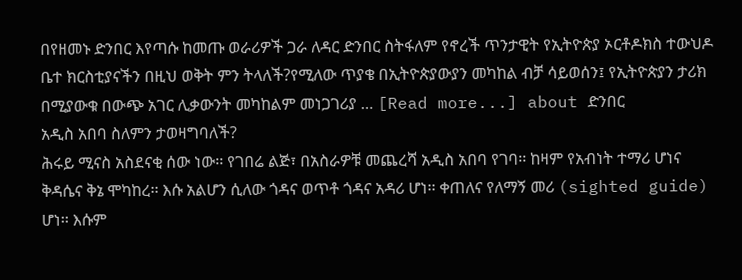በየዘመኑ ድንበር እየጣሱ ከመጡ ወራሪዎች ጋራ ለዳር ድንበር ስትፋለም የኖረች ጥንታዊት የኢትዮጵያ ኦርቶዶክስ ተውህዶ ቤተ ክርስቲያናችን በዚህ ወቅት ምን ትላለች?የሚለው ጥያቄ በኢትዮጵያውያን መካከል ብቻ ሳይወሰን፤ የኢትዮጵያን ታሪክ በሚያውቁ በውጭ አገር ሊቃውንት መካከልም መነጋገሪያ … [Read more...] about ድንበር
አዲስ አበባ ስለምን ታወዛግባለች?
ሕሩይ ሚናስ አስደናቂ ሰው ነው፡፡ የገበሬ ልጅ፣ በአስራዎቹ መጨረሻ አዲስ አበባ የገባ፡፡ ከዛም የአብነት ተማሪ ሆነና ቅዳሴና ቅኔ ሞካከረ፡፡ እሱ አልሆን ሲለው ጎዳና ወጥቶ ጎዳና አዳሪ ሆነ፡፡ ቀጠለና የለማኝ መሪ (sighted guide) ሆነ፡፡ እሱም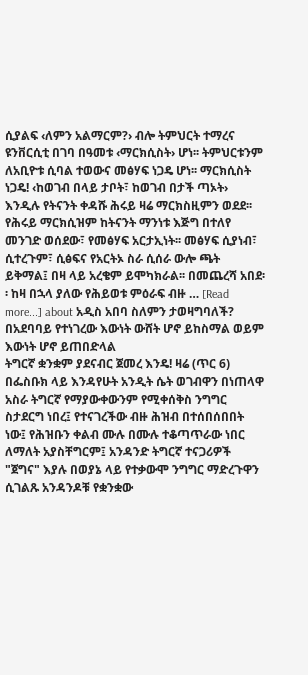ሲያልፍ ‹ለምን አልማርም?› ብሎ ትምህርት ተማረና ዩንቨርሲቲ በገባ በዓመቱ ‹ማርክሲስት› ሆነ፡፡ ትምህርቱንም ለአቢዮቱ ሲባል ተወውና መፅሃፍ ነጋዴ ሆነ፡፡ ማርክሲስት ነጋዴ! ‹ከወገብ በላይ ታቦት፣ ከወገብ በታች ጣኦት› እንዲሉ የትናንት ቀዳሹ ሕሩይ ዛሬ ማርክስዚምን ወደደ፡፡ የሕሩይ ማርክሲዝም ከትናንት ማንነቱ እጅግ በተለየ መንገድ ወሰደው፣ የመፅሃፍ አርታኢነት፡፡ መፅሃፍ ሲያነብ፣ ሲተረጉም፣ ሲፅፍና የአርትኦ ስራ ሲሰራ ውሎ ጫት ይቅማል፤ በዛ ላይ አረቄም ይሞካክራል፡፡ በመጨረሻ አበደ፡፡ ከዛ በኋላ ያለው የሕይወቱ ምዕራፍ ብዙ … [Read more...] about አዲስ አበባ ስለምን ታወዛግባለች?
በአደባባይ የተነገረው እውነት ውሸት ሆኖ ይከስማል ወይም እውነት ሆኖ ይጠበድላል
ትግርኛ ቋንቋም ያደናብር ጀመረ እንዴ! ዛሬ (ጥር 6) በፌስቡክ ላይ እንዳየሁት አንዲት ሴት ወገብዋን በነጠላዋ አስራ ትግርኛ የማያውቀውንም የሚቀሰቅስ ንግግር ስታደርግ ነበረ፤ የተናገረችው ብዙ ሕዝብ በተሰበሰበበት ነው፤ የሕዝቡን ቀልብ ሙሉ በሙሉ ተቆጣጥራው ነበር ለማለት አያስቸግርም፤ አንዳንድ ትግርኛ ተናጋሪዎች "ጀግና" እያሉ በወያኔ ላይ የተቃውሞ ንግግር ማድረጉዋን ሲገልጹ አንዳንዶቹ የቋንቋው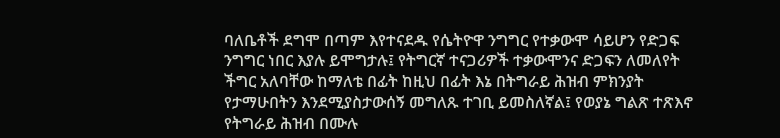ባለቤቶች ደግሞ በጣም እየተናደዱ የሴትዮዋ ንግግር የተቃውሞ ሳይሆን የድጋፍ ንግግር ነበር እያሉ ይሞግታሉ፤ የትግርኛ ተናጋሪዎች ተቃውሞንና ድጋፍን ለመለየት ችግር አለባቸው ከማለቴ በፊት ከዚህ በፊት እኔ በትግራይ ሕዝብ ምክንያት የታማሁበትን እንደሚያስታውሰኝ መግለጹ ተገቢ ይመስለኛል፤ የወያኔ ግልጽ ተጽእኖ የትግራይ ሕዝብ በሙሉ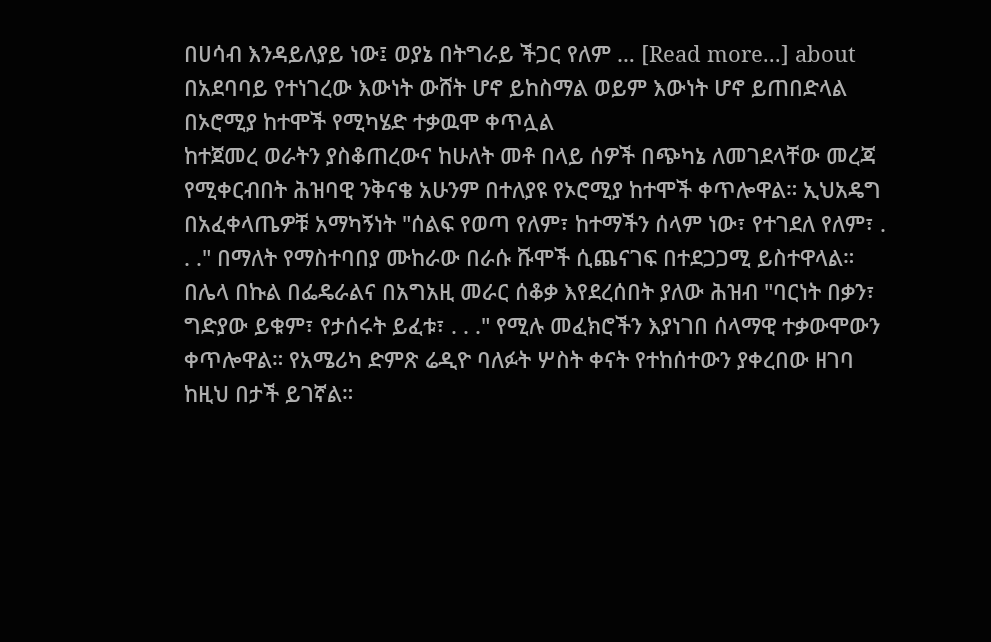በሀሳብ እንዳይለያይ ነው፤ ወያኔ በትግራይ ችጋር የለም … [Read more...] about በአደባባይ የተነገረው እውነት ውሸት ሆኖ ይከስማል ወይም እውነት ሆኖ ይጠበድላል
በኦሮሚያ ከተሞች የሚካሄድ ተቃዉሞ ቀጥሏል
ከተጀመረ ወራትን ያስቆጠረውና ከሁለት መቶ በላይ ሰዎች በጭካኔ ለመገደላቸው መረጃ የሚቀርብበት ሕዝባዊ ንቅናቄ አሁንም በተለያዩ የኦሮሚያ ከተሞች ቀጥሎዋል። ኢህአዴግ በአፈቀላጤዎቹ አማካኝነት "ሰልፍ የወጣ የለም፣ ከተማችን ሰላም ነው፣ የተገደለ የለም፣ . . ." በማለት የማስተባበያ ሙከራው በራሱ ሹሞች ሲጨናገፍ በተደጋጋሚ ይስተዋላል። በሌላ በኩል በፌዴራልና በአግአዚ መራር ሰቆቃ እየደረሰበት ያለው ሕዝብ "ባርነት በቃን፣ ግድያው ይቁም፣ የታሰሩት ይፈቱ፣ . . ." የሚሉ መፈክሮችን እያነገበ ሰላማዊ ተቃውሞውን ቀጥሎዋል። የአሜሪካ ድምጽ ሬዲዮ ባለፉት ሦስት ቀናት የተከሰተውን ያቀረበው ዘገባ ከዚህ በታች ይገኛል።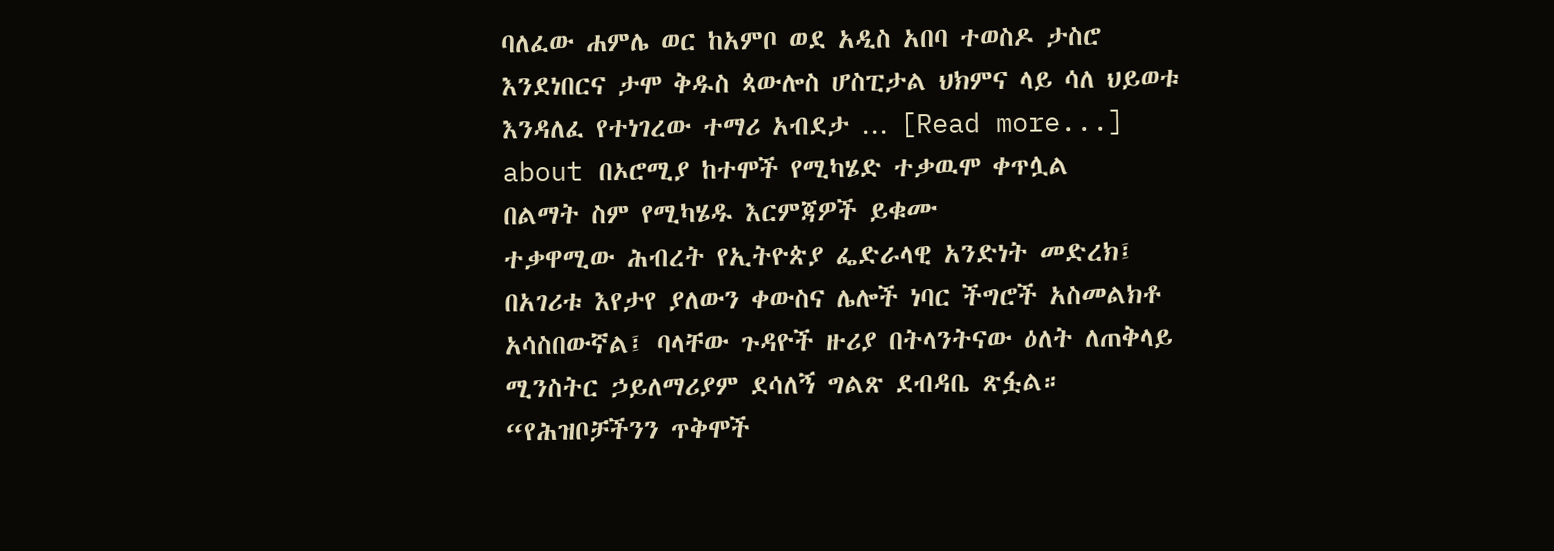ባለፈው ሐምሌ ወር ከአምቦ ወደ አዲስ አበባ ተወስዶ ታስሮ እንደነበርና ታሞ ቅዱስ ጳውሎስ ሆስፒታል ህክምና ላይ ሳለ ህይወቱ እንዳለፈ የተነገረው ተማሪ አብደታ … [Read more...] about በኦሮሚያ ከተሞች የሚካሄድ ተቃዉሞ ቀጥሏል
በልማት ስም የሚካሄዱ እርምጃዎች ይቁሙ
ተቃዋሚው ሕብረት የኢትዮጵያ ፌድራላዊ አንድነት መድረክ፤ በአገሪቱ እየታየ ያለውን ቀውስና ሌሎች ነባር ችግሮች አስመልክቶ አሳስበውኛል፤ ባላቸው ጉዳዮች ዙሪያ በትላንትናው ዕለት ለጠቅላይ ሚንስትር ኃይለማሪያም ደሳለኝ ግልጽ ደብዳቤ ጽፏል። “የሕዝቦቻችንን ጥቅሞች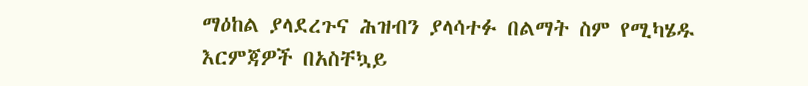ማዕከል ያላደረጉና ሕዝብን ያላሳተፉ በልማት ስም የሚካሄዱ እርምጃዎች በአስቸኳይ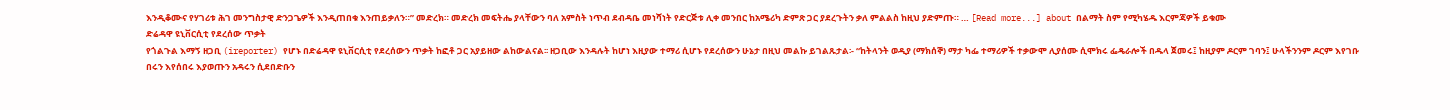እንዲቆሙና የሃገሪቱ ሕገ መንግስታዊ ድንጋጌዎች እንዲጠበቁ እንጠይቃለን።” መድረክ። መድረክ መፍትሔ ያላቸውን ባለ አምስት ነጥብ ደብዳቤ መነሻነት የድርጅቱ ሊቀ መንበር ከአሜሪካ ድምጽ ጋር ያደረጉትን ቃለ ምልልስ ከዚህ ያድምጡ። … [Read more...] about በልማት ስም የሚካሄዱ እርምጃዎች ይቁሙ
ድሬዳዋ ዩኒቨርሲቲ የደረሰው ጥቃት
የጎልጉል እማኝ ዘጋቢ (ireporter) የሆኑ በድሬዳዋ ዩኒቨርሲቲ የደረሰውን ጥቃት ከፎቶ ጋር አያይዘው ልከውልናል፡፡ ዘጋቢው እንዳሉት ከሆነ እዚያው ተማሪ ሲሆኑ የደረሰውን ሁኔታ በዚህ መልኩ ይገልጹታል፡- “ከትላንት ወዲያ (ማክሰኞ) ማታ ካፌ ተማሪዎች ተቃውሞ ሊያሰሙ ሲሞክሩ ፌዴራሎች በዱላ ጀመሩ፤ ከዚያም ዶርም ገባን፤ ሁላችንንም ዶርም እየገቡ በሩን እየሰበሩ እያወጡን አዳሩን ሲደበድቡን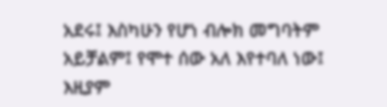አደሩ፤ እስካሁን የሆነ ብሎክ መግባትም አይቻልም፤ የሞተ ሰው አለ እየተባለ ነው፤ እዚያም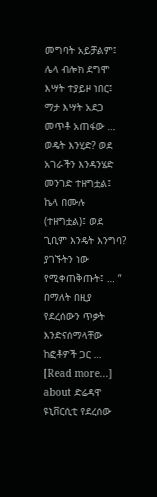መግባት አይቻልም፤ ሌላ ብሎክ ደግሞ እሣት ተያይዞ ነበር፤ ማታ እሣት አደጋ መጥቶ አጠፋው … ወዴት እንሂድ? ወደ አገራችን እንዳንሄድ መንገድ ተዘግቷል፤ ኬላ በሙሉ (ተዘግቷል)፤ ወደ ጊቢም እንዴት እንግባ? ያገኙትን ነው የሚቀጠቅጡት፤ … ” በማለት በዚያ የደረሰውን ጥቃት እንድናሰማላቸው ከፎቶዎች ጋር … [Read more...] about ድሬዳዋ ዩኒቨርሲቲ የደረሰው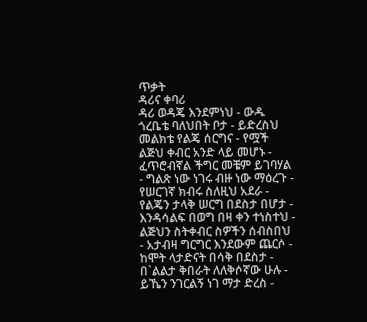ጥቃት
ዳሪና ቀባሪ
ዳሪ ወዳጄ እንደምነህ - ውዱ ጎረቤቴ ባለህበት ቦታ - ይድረስህ መልክቴ የልጄ ሰርግና - የሟች ልጅህ ቀብር አንድ ላይ መሆኑ - ፈጥሮብኛል ችግር መቼም ይገባሃል - ግልጽ ነው ነገሩ ብዙ ነው ማዕረጉ - የሠርገኛ ክብሩ ስለዚህ አደራ - የልጄን ታላቅ ሠርግ በደስታ በሆታ - እንዳሳልፍ በወግ በዛ ቀን ተነስተህ - ልጅህን ስትቀብር ስዎችን ሰብስበህ - አታብዛ ግርግር እንደውም ጨርሶ - ከሞት ላታድናት በሳቅ በደስታ - በ`ልልታ ቅበራት ለለቅሶኛው ሁሉ - ይኼን ንገርልኝ ነገ ማታ ድረስ -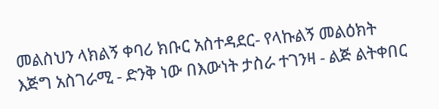መልስህን ላክልኝ ቀባሪ ክቡር አስተዳደር- የላኩልኝ መልዕክት እጅግ አስገራሚ - ድንቅ ነው በእውነት ታስራ ተገንዛ - ልጅ ልትቀበር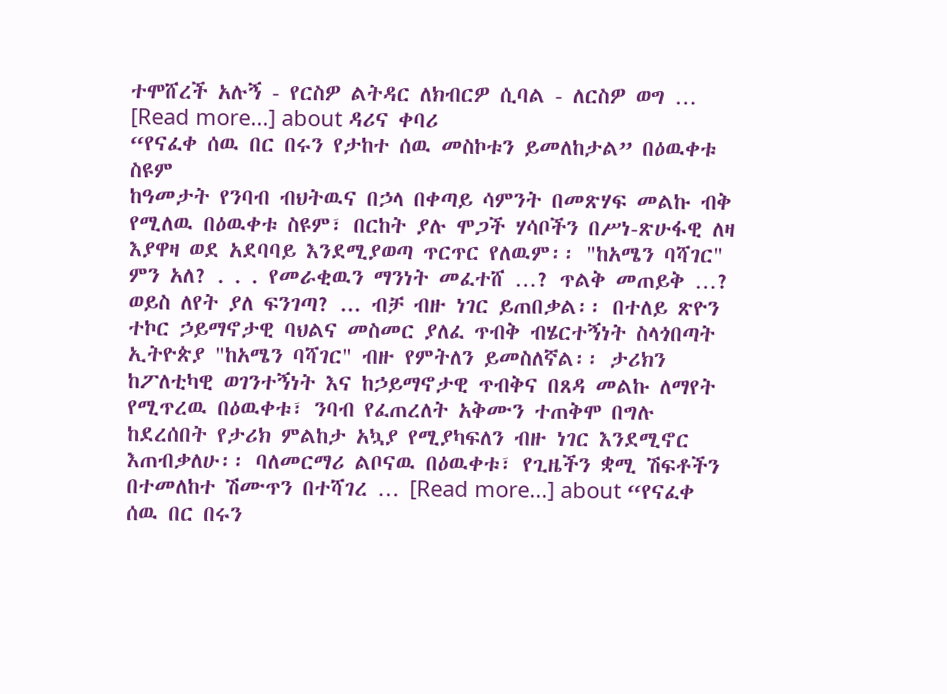ተሞሸረች አሉኝ - የርስዎ ልትዳር ለክብርዎ ሲባል - ለርስዎ ወግ … [Read more...] about ዳሪና ቀባሪ
“የናፈቀ ሰዉ በር በሩን የታከተ ሰዉ መስኮቱን ይመለከታል” በዕዉቀቱ ስዩም
ከዓመታት የንባብ ብህትዉና በኃላ በቀጣይ ሳምንት በመጽሃፍ መልኩ ብቅ የሚለዉ በዕዉቀቱ ስዩም፣ በርከት ያሉ ሞጋች ሃሳቦችን በሥነ-ጽሁፋዊ ለዛ እያዋዛ ወደ አደባባይ እንደሚያወጣ ጥርጥር የለዉም፡፡ "ከአሜን ባሻገር" ምን አለ? . . . የመራቂዉን ማንነት መፈተሸ …? ጥልቅ መጠይቅ …? ወይስ ለየት ያለ ፍንገጣ? ... ብቻ ብዙ ነገር ይጠበቃል፡፡ በተለይ ጽዮን ተኮር ኃይማኖታዊ ባህልና መስመር ያለፈ ጥብቅ ብሄርተኝነት ስላጎበጣት ኢትዮጵያ "ከአሜን ባሻገር" ብዙ የምትለን ይመስለኛል፡፡ ታሪክን ከፖለቲካዊ ወገንተኝነት እና ከኃይማኖታዊ ጥብቅና በጸዳ መልኩ ለማየት የሚጥረዉ በዕዉቀቱ፣ ንባብ የፈጠረለት አቅሙን ተጠቅሞ በግሉ ከደረሰበት የታሪክ ምልከታ አኳያ የሚያካፍለን ብዙ ነገር እንደሚኖር እጠብቃለሁ፡፡ ባለመርማሪ ልቦናዉ በዕዉቀቱ፣ የጊዜችን ቋሚ ሽፍቶችን በተመለከተ ሽሙጥን በተሻገረ … [Read more...] about “የናፈቀ ሰዉ በር በሩን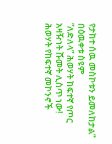የታከተ ሰዉ መስኮቱን ይመለከታል” በዕዉቀቱ ስዩም
“ለድለላ” ሕወሃት ከፍተኛ የጦር አዛዥነት ሹመት ሊስጥ ነው!
ሕወሃት የከፍተኛ መኮንኖች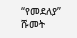“የመደለያ” ሹመት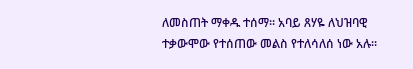ለመስጠት ማቀዱ ተሰማ። አባይ ጸሃዬ ለህዝባዊ ተቃውሞው የተሰጠው መልስ የተለሳለሰ ነው አሉ።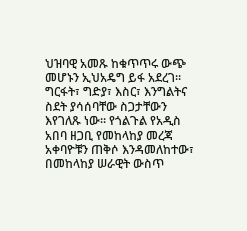ህዝባዊ አመጹ ከቁጥጥሩ ውጭ መሆኑን ኢህአዴግ ይፋ አደረገ። ግርፋት፣ ግድያ፣ እስር፣ እንግልትና ስደት ያሳሰባቸው ስጋታቸውን እየገለጹ ነው። የጎልጉል የአዲስ አበባ ዘጋቢ የመከላከያ መረጃ አቀባዮቹን ጠቅሶ እንዳመለከተው፣ በመከላከያ ሠራዊት ውስጥ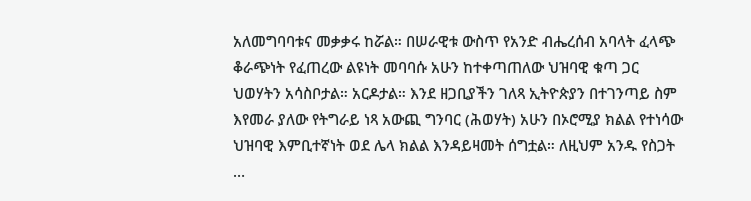አለመግባባቱና መቃቃሩ ከሯል። በሠራዊቱ ውስጥ የአንድ ብሔረሰብ አባላት ፈላጭ ቆራጭነት የፈጠረው ልዩነት መባባሱ አሁን ከተቀጣጠለው ህዝባዊ ቁጣ ጋር ህወሃትን አሳስቦታል። አርዶታል። እንደ ዘጋቢያችን ገለጻ ኢትዮጵያን በተገንጣይ ስም እየመራ ያለው የትግራይ ነጻ አውጪ ግንባር (ሕወሃት) አሁን በኦሮሚያ ክልል የተነሳው ህዝባዊ እምቢተኛነት ወደ ሌላ ክልል እንዳይዛመት ሰግቷል። ለዚህም አንዱ የስጋት …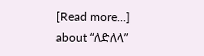[Read more...] about “ለድለላ”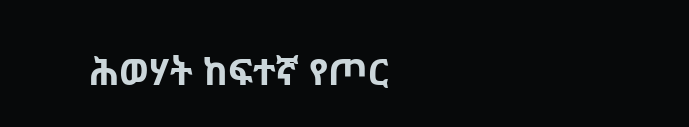ሕወሃት ከፍተኛ የጦር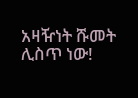አዛዥነት ሹመት ሊስጥ ነው!